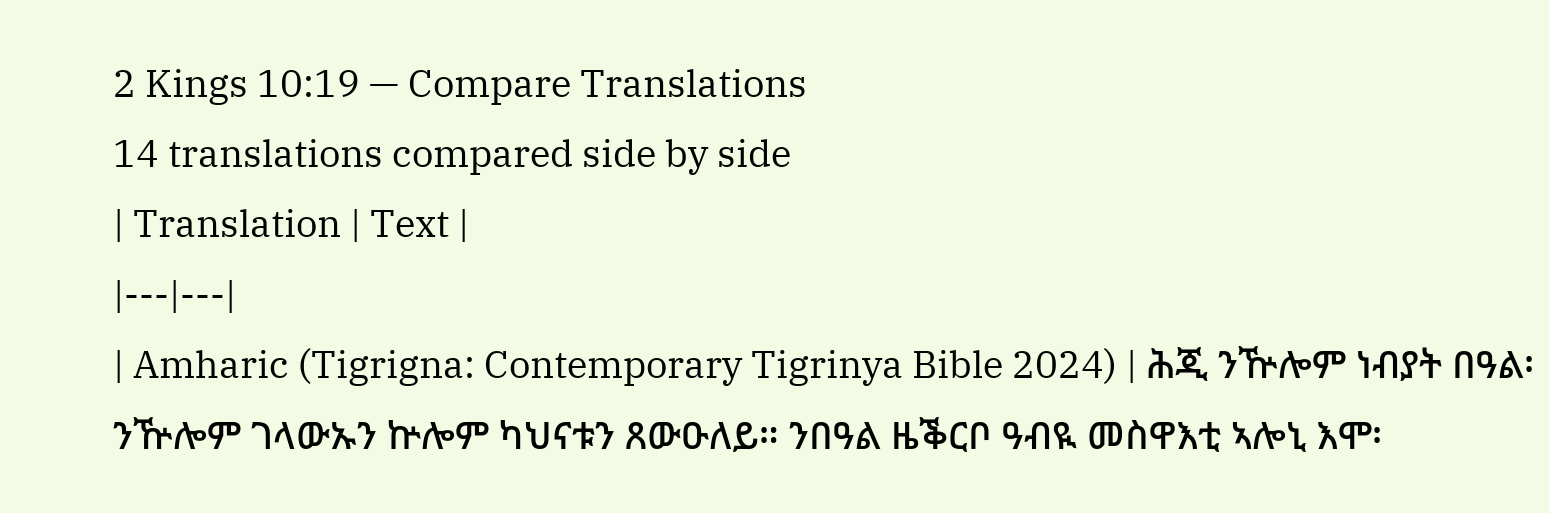2 Kings 10:19 — Compare Translations
14 translations compared side by side
| Translation | Text |
|---|---|
| Amharic (Tigrigna: Contemporary Tigrinya Bible 2024) | ሕጂ ንዅሎም ነብያት በዓል፡ ንዅሎም ገላውኡን ኵሎም ካህናቱን ጸውዑለይ። ንበዓል ዜቕርቦ ዓብዪ መስዋእቲ ኣሎኒ እሞ፡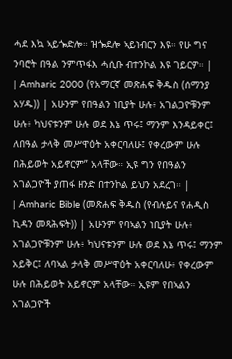ሓደ እኳ ኣይጐድሎ። ዝጐደሎ ኣይነብርን እዩ። የሁ ግና ንባሮት በዓል ንምጥፋእ ሓሲቡ ብተንኮል እዩ ገይርዎ። |
| Amharic 2000 (የአማርኛ መጽሐፍ ቅዱስ (ሰማንያ አሃዱ)) | አሁንም የበዓልን ነቢያት ሁሉ፥ አገልጋዮቹንም ሁሉ፥ ካህናቱንም ሁሉ ወደ እኔ ጥሩ፤ ማንም እንዳይቀር፤ ለበዓል ታላቅ መሥዋዕት አቀርባለሁ፤ የቀረውም ሁሉ በሕይወት አይኖርም” አላቸው። ኢዩ ግን የበዓልን አገልጋዮች ያጠፋ ዘንድ በተንኮል ይህን አደረገ። |
| Amharic Bible (መጽሐፍ ቅዱስ (የብሉይና የሐዲስ ኪዳን መጻሕፍት)) | አሁንም የባኣልን ነቢያት ሁሉ፥ አገልጋዮቹንም ሁሉ፥ ካህናቱንም ሁሉ ወደ እኔ ጥሩ፤ ማንም አይቅር፤ ለባኣል ታላቅ መሥዋዕት አቀርባለሁ፥ የቀረውም ሁሉ በሕይወት አይኖርም አላቸው። ኢዩም የበኣልን አገልጋዮች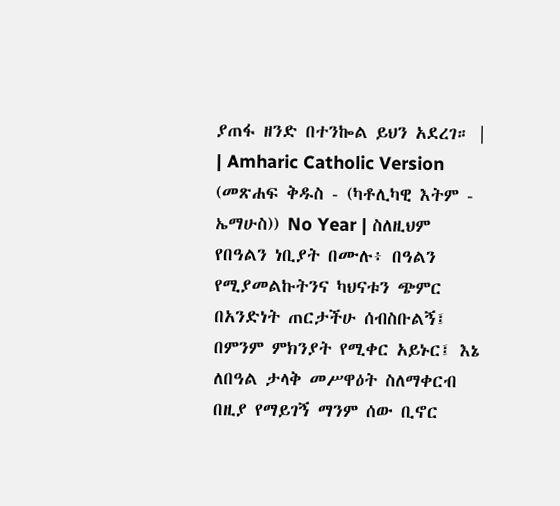ያጠፋ ዘንድ በተንኰል ይህን አደረገ። |
| Amharic Catholic Version (መጽሐፍ ቅዱስ - (ካቶሊካዊ እትም - ኤማሁስ)) No Year | ስለዚህም የበዓልን ነቢያት በሙሉ፥ በዓልን የሚያመልኩትንና ካህናቱን ጭምር በአንድነት ጠርታችሁ ሰብስቡልኝ፤ በምንም ምክንያት የሚቀር አይኑር፤ እኔ ለበዓል ታላቅ መሥዋዕት ስለማቀርብ በዚያ የማይገኝ ማንም ሰው ቢኖር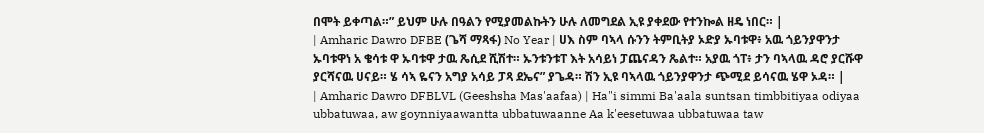በሞት ይቀጣል።” ይህም ሁሉ በዓልን የሚያመልኩትን ሁሉ ለመግደል ኢዩ ያቀደው የተንኰል ዘዴ ነበር። |
| Amharic Dawro DFBE (ጌሻ ማጻፋ) No Year | ሀእ ስም ባኣላ ሱንን ትምቢትያ ኦድያ ኡባቱዋ፥ አዉ ጎይንያዋንታ ኡባቱዋነ አ ቄሳቱ ዋ ኡባቱዋ ታዉ ጼሲደ ሺሽተ። ኡንቱንቱፐ እት አሳይነ ፓጨናዳን ጼልተ። አያዉ ጎፐ፥ ታን ባኣላዉ ዳሮ ያርሹዋ ያርሻናዉ ሀናይ። ሄ ሳኣ ዬናን አግያ አሳይ ፓጻ ደኤና” ያጌዳ። ሽን ኢዩ ባኣላዉ ጎይንያዋንታ ጭሚደ ይሳናዉ ሄዋ ኦዳ። |
| Amharic Dawro DFBLVL (Geeshsha Mas'aafaa) | Ha"i simmi Ba'aala suntsan timbbitiyaa odiyaa ubbatuwaa, aw goynniyaawantta ubbatuwaanne Aa k'eesetuwaa ubbatuwaa taw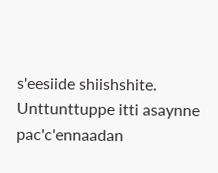s'eesiide shiishshite. Unttunttuppe itti asaynne pac'c'ennaadan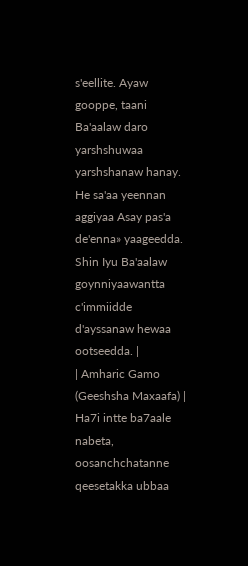s'eellite. Ayaw gooppe, taani Ba'aalaw daro yarshshuwaa yarshshanaw hanay. He sa'aa yeennan aggiyaa Asay pas'a de'enna» yaageedda. Shin Iyu Ba'aalaw goynniyaawantta c'immiidde d'ayssanaw hewaa ootseedda. |
| Amharic Gamo (Geeshsha Maxaafa) | Ha7i intte ba7aale nabeta, oosanchchatanne qeesetakka ubbaa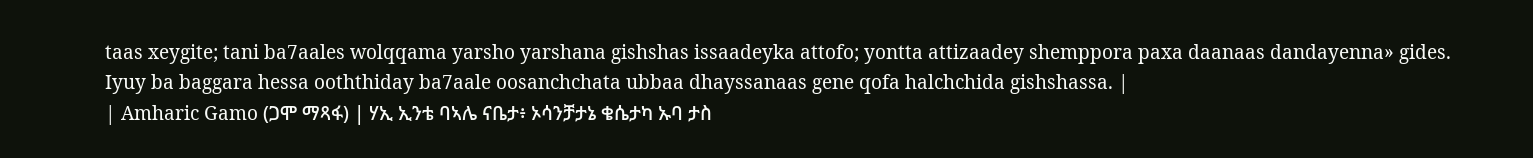taas xeygite; tani ba7aales wolqqama yarsho yarshana gishshas issaadeyka attofo; yontta attizaadey shemppora paxa daanaas dandayenna» gides. Iyuy ba baggara hessa ooththiday ba7aale oosanchchata ubbaa dhayssanaas gene qofa halchchida gishshassa. |
| Amharic Gamo (ጋሞ ማጻፋ) | ሃኢ ኢንቴ ባኣሌ ናቤታ፥ ኦሳንቻታኔ ቄሴታካ ኡባ ታስ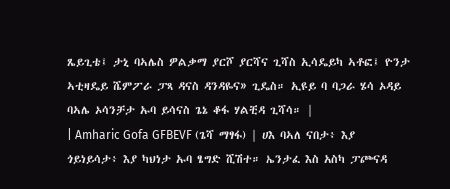ጼይጊቴ፤ ታኒ ባኣሌስ ዎልቃማ ያርሾ ያርሻና ጊሻስ ኢሳዴይካ ኣቶፎ፤ ዮንታ ኣቲዛዴይ ሼምፖራ ፓጻ ዳናስ ዳንዳዬና» ጊዴስ። ኢዩይ ባ ባጋራ ሄሳ ኦዳይ ባኣሌ ኦሳንቻታ ኡባ ይሳናስ ጌኔ ቆፋ ሃልቺዳ ጊሻሳ። |
| Amharic Gofa GFBEVF (ጌሻ ማፃፋ) | ሀእ ባኣለ ናበታ፥ እያ ጎይነይሳታ፥ እያ ካህነታ ኡባ ፄግድ ሺሽተ። ኤንታፈ እስ አስካ ፓጮናዳ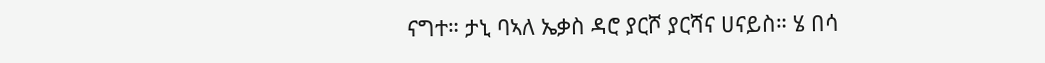ናግተ። ታኒ ባኣለ ኤቃስ ዳሮ ያርሾ ያርሻና ሀናይስ። ሄ በሳ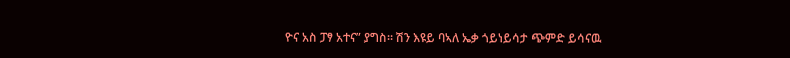ዮና አስ ፓፃ አተና” ያግስ። ሽን እዩይ ባኣለ ኤቃ ጎይነይሳታ ጭምድ ይሳናዉ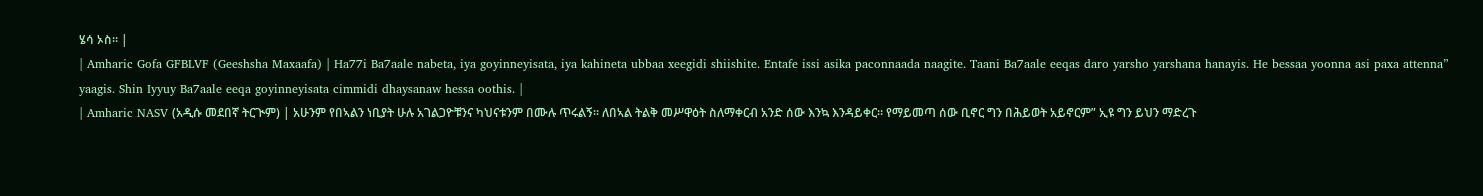ሄሳ ኦስ። |
| Amharic Gofa GFBLVF (Geeshsha Maxaafa) | Ha77i Ba7aale nabeta, iya goyinneyisata, iya kahineta ubbaa xeegidi shiishite. Entafe issi asika paconnaada naagite. Taani Ba7aale eeqas daro yarsho yarshana hanayis. He bessaa yoonna asi paxa attenna” yaagis. Shin Iyyuy Ba7aale eeqa goyinneyisata cimmidi dhaysanaw hessa oothis. |
| Amharic NASV (አዲሱ መደበኛ ትርጒም) | አሁንም የበኣልን ነቢያት ሁሉ አገልጋዮቹንና ካህናቱንም በሙሉ ጥሩልኝ። ለበኣል ትልቅ መሥዋዕት ስለማቀርብ አንድ ሰው እንኳ እንዳይቀር። የማይመጣ ሰው ቢኖር ግን በሕይወት አይኖርም” ኢዩ ግን ይህን ማድረጉ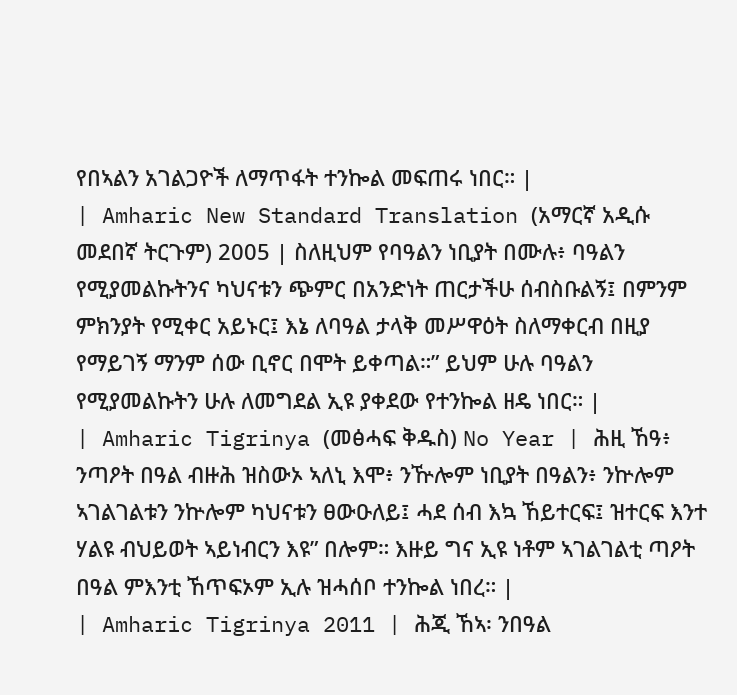የበኣልን አገልጋዮች ለማጥፋት ተንኰል መፍጠሩ ነበር። |
| Amharic New Standard Translation (አማርኛ አዲሱ መደበኛ ትርጉም) 2005 | ስለዚህም የባዓልን ነቢያት በሙሉ፥ ባዓልን የሚያመልኩትንና ካህናቱን ጭምር በአንድነት ጠርታችሁ ሰብስቡልኝ፤ በምንም ምክንያት የሚቀር አይኑር፤ እኔ ለባዓል ታላቅ መሥዋዕት ስለማቀርብ በዚያ የማይገኝ ማንም ሰው ቢኖር በሞት ይቀጣል።” ይህም ሁሉ ባዓልን የሚያመልኩትን ሁሉ ለመግደል ኢዩ ያቀደው የተንኰል ዘዴ ነበር። |
| Amharic Tigrinya (መፅሓፍ ቅዱስ) No Year | ሕዚ ኸዓ፥ ንጣዖት በዓል ብዙሕ ዝስውኦ ኣለኒ እሞ፥ ንዅሎም ነቢያት በዓልን፥ ንኵሎም ኣገልገልቱን ንኵሎም ካህናቱን ፀውዑለይ፤ ሓደ ሰብ እኳ ኸይተርፍ፤ ዝተርፍ እንተ ሃልዩ ብህይወት ኣይነብርን እዩ” በሎም። እዙይ ግና ኢዩ ነቶም ኣገልገልቲ ጣዖት በዓል ምእንቲ ኸጥፍኦም ኢሉ ዝሓሰቦ ተንኰል ነበረ። |
| Amharic Tigrinya 2011 | ሕጂ ኸኣ፡ ንበዓል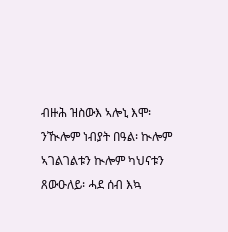ብዙሕ ዝስውእ ኣሎኒ እሞ፡ ንዂሎም ነብያት በዓል፡ ኲሎም ኣገልገልቱን ኲሎም ካህናቱን ጸውዑለይ፡ ሓደ ሰብ እኳ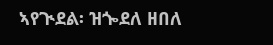ኣየጒደል፡ ዝጐደለ ዘበለ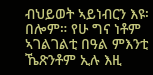ብህይወት ኣይነብርን እዩ፡ በሎም። የሁ ግና ነቶም ኣገልገልቲ በዓል ምእንቲ ኼጽንቶም ኢሉ እዚ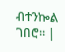ብተንኰል ገበሮ። |